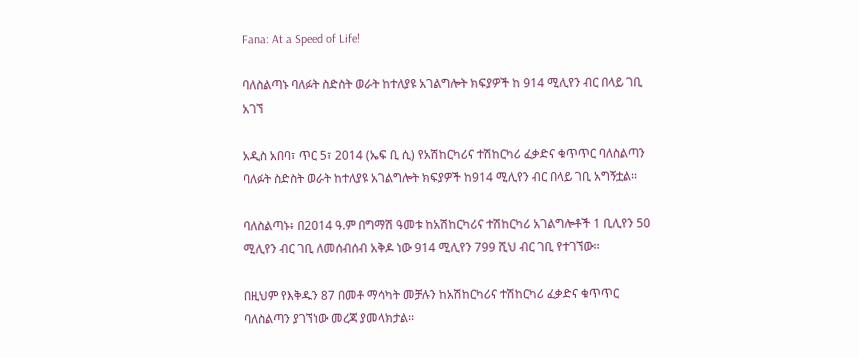Fana: At a Speed of Life!

ባለስልጣኑ ባለፉት ስድስት ወራት ከተለያዩ አገልግሎት ክፍያዎች ከ 914 ሚሊየን ብር በላይ ገቢ አገኘ

አዲስ አበባ፣ ጥር 5፣ 2014 (ኤፍ ቢ ሲ) የአሽከርካሪና ተሽከርካሪ ፈቃድና ቁጥጥር ባለስልጣን ባለፉት ስድስት ወራት ከተለያዩ አገልግሎት ክፍያዎች ከ914 ሚሊየን ብር በላይ ገቢ አግኝቷል፡፡

ባለስልጣኑ፥ በ2014 ዓ.ም በግማሽ ዓመቱ ከአሽከርካሪና ተሽከርካሪ አገልግሎቶች 1 ቢሊየን 50 ሚሊየን ብር ገቢ ለመሰብሰብ አቅዶ ነው 914 ሚሊየን 799 ሺህ ብር ገቢ የተገኘው፡፡

በዚህም የእቅዱን 87 በመቶ ማሳካት መቻሉን ከአሽከርካሪና ተሽከርካሪ ፈቃድና ቁጥጥር ባለስልጣን ያገኘነው መረጃ ያመላክታል፡፡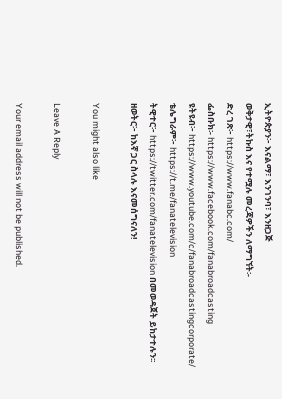ኢትዮጵያን፦ እናልማ፣ እንገንባ፣ እንዘጋጅ
ወቅታዊ፣ትኩስ እና የተሟሉ መረጃዎችን ለማግኘት፡-
ድረ ገጽ፦ https://www.fanabc.com/
ፌስቡክ፡- https://www.facebook.com/fanabroadcasting
ዩትዩብ፦ https://www.youtube.com/c/fanabroadcastingcorporate/
ቴሌግራም፦ https://t.me/fanatelevision
ትዊተር፦ https://twitter.com/fanatelevision በመወዳጀት ይከታተሉን፡፡
ዘወትር፦ ከእኛ ጋር ስላሉ እናመሰግናለን!

You might also like

Leave A Reply

Your email address will not be published.